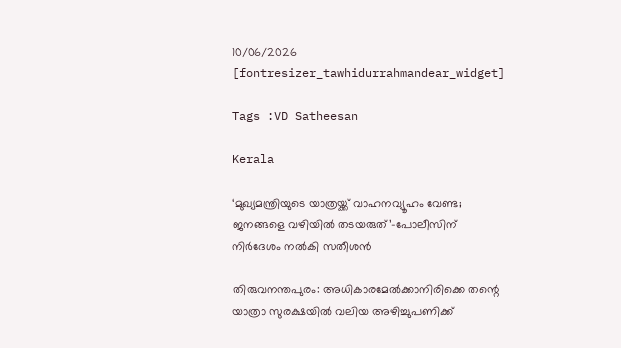10/06/2026
[fontresizer_tawhidurrahmandear_widget]

Tags :VD Satheesan

Kerala

‘മുഖ്യമന്ത്രിയുടെ യാത്രയ്ക്ക് വാഹനവ്യൂഹം വേണ്ട; ജനങ്ങളെ വഴിയിൽ തടയരുത്’-പോലീസിന് നിർദേശം നൽകി സതീശൻ

തിരുവനന്തപുരം: അധികാരമേൽക്കാനിരിക്കെ തന്റെ യാത്രാ സുരക്ഷയിൽ വലിയ അഴിച്ചുപണിക്ക്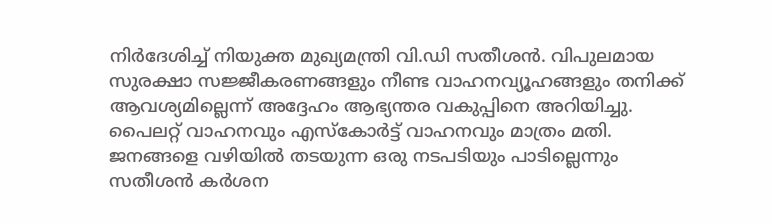നിർദേശിച്ച് നിയുക്ത മുഖ്യമന്ത്രി വി.ഡി സതീശൻ. വിപുലമായ സുരക്ഷാ സജ്ജീകരണങ്ങളും നീണ്ട വാഹനവ്യൂഹങ്ങളും തനിക്ക് ആവശ്യമില്ലെന്ന് അദ്ദേഹം ആഭ്യന്തര വകുപ്പിനെ അറിയിച്ചു. പൈലറ്റ് വാഹനവും എസ്‌കോർട്ട് വാഹനവും മാത്രം മതി. ജനങ്ങളെ വഴിയിൽ തടയുന്ന ഒരു നടപടിയും പാടില്ലെന്നും സതീശൻ കർശന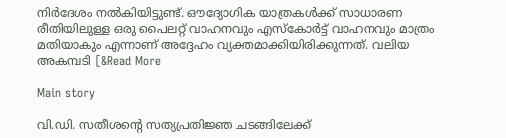നിർദേശം നൽകിയിട്ടുണ്ട്. ഔദ്യോഗിക യാത്രകൾക്ക് സാധാരണ രീതിയിലുള്ള ഒരു പൈലറ്റ് വാഹനവും എസ്‌കോർട്ട് വാഹനവും മാത്രം മതിയാകും എന്നാണ് അദ്ദേഹം വ്യക്തമാക്കിയിരിക്കുന്നത്. വലിയ അകമ്പടി [&Read More

Main story

വി.ഡി. സതീശൻ്റെ സത്യപ്രതിജ്ഞ ചടങ്ങിലേക്ക്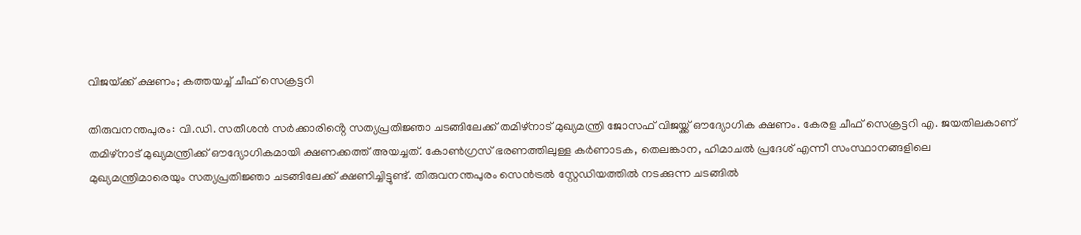വിജയ്‌ക്ക് ക്ഷണം; കത്തയച്ച് ചീഫ് സെക്രട്ടറി

തിരുവനന്തപുരം: വി.ഡി. സതീശൻ സർക്കാരിൻ്റെ സത്യപ്രതിജ്ഞാ ചടങ്ങിലേക്ക് തമിഴ്നാട് മുഖ്യമന്ത്രി ജോസഫ് വിജയ്ക്ക് ഔദ്യോഗിക ക്ഷണം. കേരള ചീഫ് സെക്രട്ടറി എ. ജയതിലകാണ് തമിഴ്നാട് മുഖ്യമന്ത്രിക്ക് ഔദ്യോഗികമായി ക്ഷണക്കത്ത് അയച്ചത്. കോൺഗ്രസ് ഭരണത്തിലുള്ള കർണാടക, തെലങ്കാന, ഹിമാചൽ പ്രദേശ് എന്നീ സംസ്ഥാനങ്ങളിലെ മുഖ്യമന്ത്രിമാരെയും സത്യപ്രതിജ്ഞാ ചടങ്ങിലേക്ക് ക്ഷണിച്ചിട്ടുണ്ട്. തിരുവനന്തപുരം സെൻട്രൽ സ്റ്റേഡിയത്തിൽ നടക്കുന്ന ചടങ്ങിൽ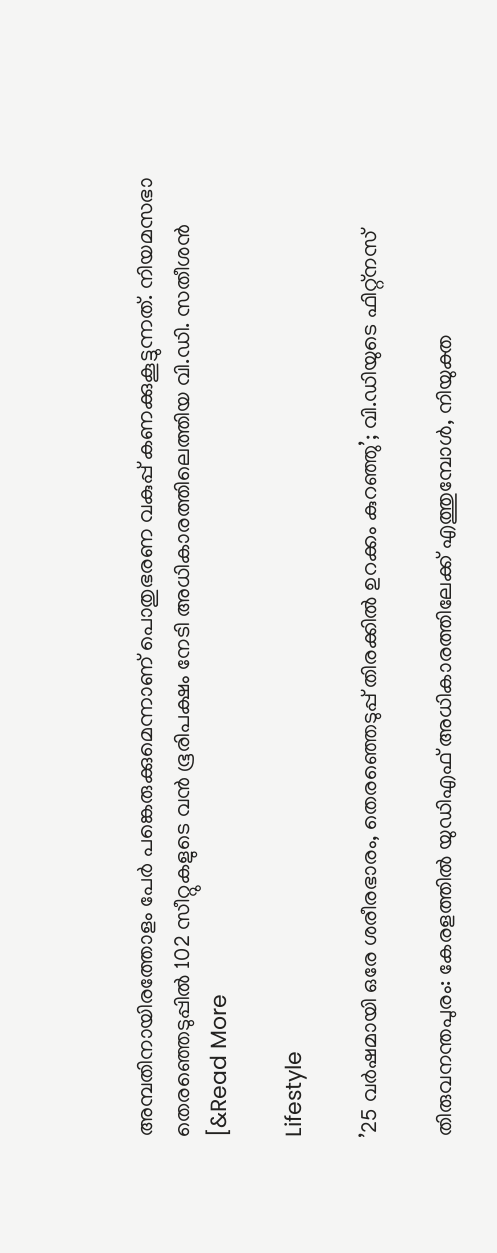അമ്പതിനായിരത്തോളം പേർ പങ്കെരുക്കുമെന്നാണ് പൊതുഭരണ വകുപ്പ് കണക്കുകൂട്ടുന്നത്. നിയമസഭാ തെരഞ്ഞെടുപ്പിൽ 102 സീറ്റുകളുടെ വൻ ഭൂരിപക്ഷം നേടി അധികാരത്തിലെത്തിയ വി.ഡി. സതീശൻ [&Read More

Lifestyle

’25 വർഷമായി ഒരേ ശരീരഭാരം, തെരഞ്ഞെടുപ്പ് തിരക്കിൽ ഉറക്കം കുറഞ്ഞു’; വി.ഡിയുടെ ഫിറ്റ്‌നസ്

തിരുവനന്തപുരം: കേരളത്തിൽ യുഡിഎഫ് അധികാരത്തിലേക്ക് എത്തുമ്പോൾ, നിയുക്ത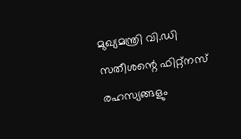മുഖ്യമന്ത്രി വി.ഡി സതീശന്റെ ഫിറ്റ്‌നസ് രഹസ്യങ്ങളും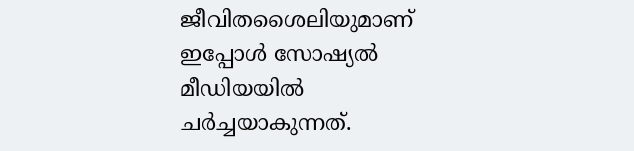ജീവിതശൈലിയുമാണ് ഇപ്പോൾ സോഷ്യൽ മീഡിയയിൽ ചർച്ചയാകുന്നത്.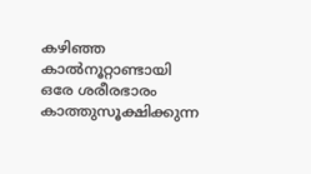കഴിഞ്ഞ കാൽനൂറ്റാണ്ടായി ഒരേ ശരീരഭാരം കാത്തുസൂക്ഷിക്കുന്ന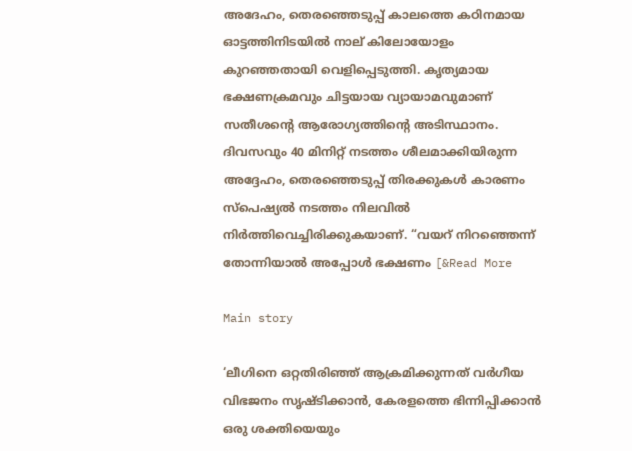അദേഹം, തെരഞ്ഞെടുപ്പ് കാലത്തെ കഠിനമായ ഓട്ടത്തിനിടയിൽ നാല് കിലോയോളം കുറഞ്ഞതായി വെളിപ്പെടുത്തി. കൃത്യമായ ഭക്ഷണക്രമവും ചിട്ടയായ വ്യായാമവുമാണ് സതീശന്റെ ആരോഗ്യത്തിന്റെ അടിസ്ഥാനം. ദിവസവും 40 മിനിറ്റ് നടത്തം ശീലമാക്കിയിരുന്ന അദ്ദേഹം, തെരഞ്ഞെടുപ്പ് തിരക്കുകൾ കാരണം സ്പെഷ്യൽ നടത്തം നിലവിൽ നിർത്തിവെച്ചിരിക്കുകയാണ്. “വയറ് നിറഞ്ഞെന്ന് തോന്നിയാൽ അപ്പോൾ ഭക്ഷണം [&Read More

Main story

‘ലീഗിനെ ഒറ്റതിരിഞ്ഞ് ആക്രമിക്കുന്നത് വർഗീയ വിഭജനം സൃഷ്ടിക്കാൻ, കേരളത്തെ ഭിന്നിപ്പിക്കാൻ ഒരു ശക്തിയെയും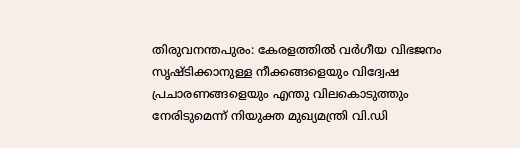തിരുവനന്തപുരം: കേരളത്തിൽ വർഗീയ വിഭജനം സൃഷ്ടിക്കാനുള്ള നീക്കങ്ങളെയും വിദ്വേഷ പ്രചാരണങ്ങളെയും എന്തു വിലകൊടുത്തും നേരിടുമെന്ന് നിയുക്ത മുഖ്യമന്ത്രി വി.ഡി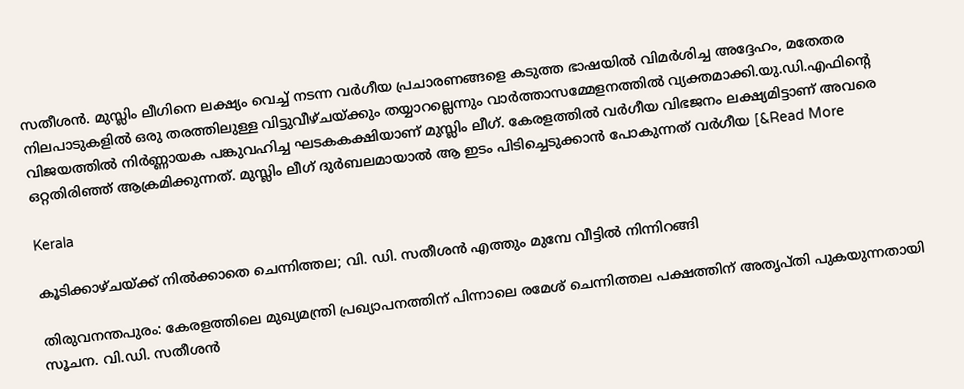സതീശൻ. മുസ്ലിം ലീഗിനെ ലക്ഷ്യം വെച്ച് നടന്ന വർഗീയ പ്രചാരണങ്ങളെ കടുത്ത ഭാഷയിൽ വിമർശിച്ച അദ്ദേഹം, മതേതര നിലപാടുകളിൽ ഒരു തരത്തിലുള്ള വിട്ടുവീഴ്ചയ്ക്കും തയ്യാറല്ലെന്നും വാർത്താസമ്മേളനത്തിൽ വ്യക്തമാക്കി.യു.ഡി.എഫിന്റെ വിജയത്തിൽ നിർണ്ണായക പങ്കുവഹിച്ച ഘടകകക്ഷിയാണ് മുസ്ലിം ലീഗ്. കേരളത്തിൽ വർഗീയ വിഭജനം ലക്ഷ്യമിട്ടാണ് അവരെ ഒറ്റതിരിഞ്ഞ് ആക്രമിക്കുന്നത്. മുസ്ലിം ലീഗ് ദുർബലമായാൽ ആ ഇടം പിടിച്ചെടുക്കാൻ പോകുന്നത് വർഗീയ [&Read More

Kerala

കൂടിക്കാഴ്ചയ്ക്ക് നിൽക്കാതെ ചെന്നിത്തല; വി. ഡി. സതീശൻ എത്തും മുമ്പേ വീട്ടിൽ നിന്നിറങ്ങി

തിരുവനന്തപുരം: കേരളത്തിലെ മുഖ്യമന്ത്രി പ്രഖ്യാപനത്തിന് പിന്നാലെ രമേശ് ചെന്നിത്തല പക്ഷത്തിന് അതൃപ്തി പുകയുന്നതായി സൂചന. വി.ഡി. സതീശൻ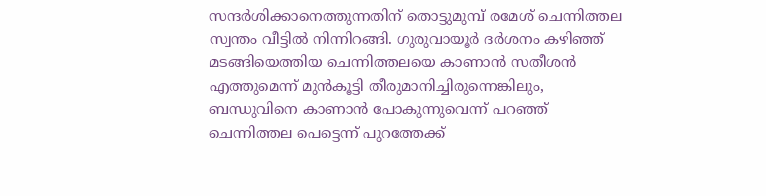സന്ദർശിക്കാനെത്തുന്നതിന് തൊട്ടുമുമ്പ് രമേശ് ചെന്നിത്തല സ്വന്തം വീട്ടിൽ നിന്നിറങ്ങി. ഗുരുവായൂർ ദർശനം കഴിഞ്ഞ് മടങ്ങിയെത്തിയ ചെന്നിത്തലയെ കാണാൻ സതീശൻ എത്തുമെന്ന് മുൻകൂട്ടി തീരുമാനിച്ചിരുന്നെങ്കിലും, ബന്ധുവിനെ കാണാൻ പോകുന്നുവെന്ന് പറഞ്ഞ് ചെന്നിത്തല പെട്ടെന്ന് പുറത്തേക്ക്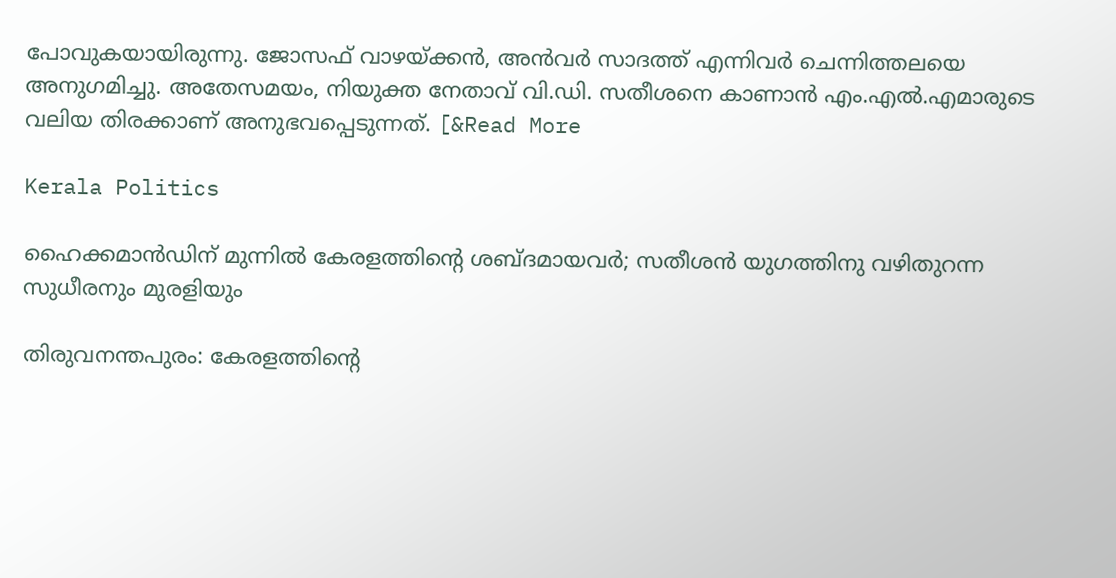പോവുകയായിരുന്നു. ജോസഫ് വാഴയ്ക്കൻ, അൻവർ സാദത്ത് എന്നിവർ ചെന്നിത്തലയെ അനുഗമിച്ചു. അതേസമയം, നിയുക്ത നേതാവ് വി.ഡി. സതീശനെ കാണാൻ എം.എൽ.എമാരുടെ വലിയ തിരക്കാണ് അനുഭവപ്പെടുന്നത്. [&Read More

Kerala Politics

ഹൈക്കമാൻഡിന് മുന്നിൽ കേരളത്തിന്റെ ശബ്ദമായവർ; സതീശൻ യുഗത്തിനു വഴിതുറന്ന സുധീരനും മുരളിയും

തിരുവനന്തപുരം: കേരളത്തിന്റെ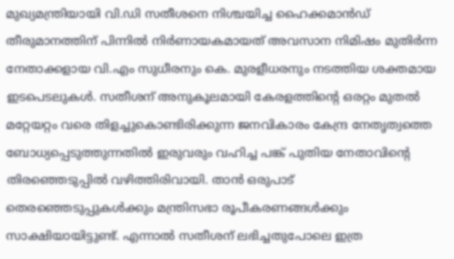മുഖ്യമന്ത്രിയായി വി.ഡി സതീശനെ നിശ്ചയിച്ച ഹൈക്കമാൻഡ് തീരുമാനത്തിന് പിന്നിൽ നിർണായകമായത് അവസാന നിമിഷം മുതിർന്ന നേതാക്കളായ വി.എം സുധീരനും കെ. മുരളീധരനും നടത്തിയ ശക്തമായ ഇടപെടലുകൾ. സതീശന് അനുകൂലമായി കേരളത്തിന്റെ ഒരറ്റം മുതൽ മറ്റേയറ്റം വരെ തിളച്ചുകൊണ്ടിരിക്കുന്ന ജനവികാരം കേന്ദ്ര നേതൃത്വത്തെ ബോധ്യപ്പെടുത്തുന്നതിൽ ഇരുവരും വഹിച്ച പങ്ക് പുതിയ നേതാവിന്റെ തിരഞ്ഞെടുപ്പിൽ വഴിത്തിരിവായി. താൻ ഒരുപാട് തെരഞ്ഞെടുപ്പുകൾക്കും മന്ത്രിസഭാ രൂപീകരണങ്ങൾക്കും സാക്ഷിയായിട്ടുണ്ട്. എന്നാൽ സതീശന് ലഭിച്ചതുപോലെ ഇത്ര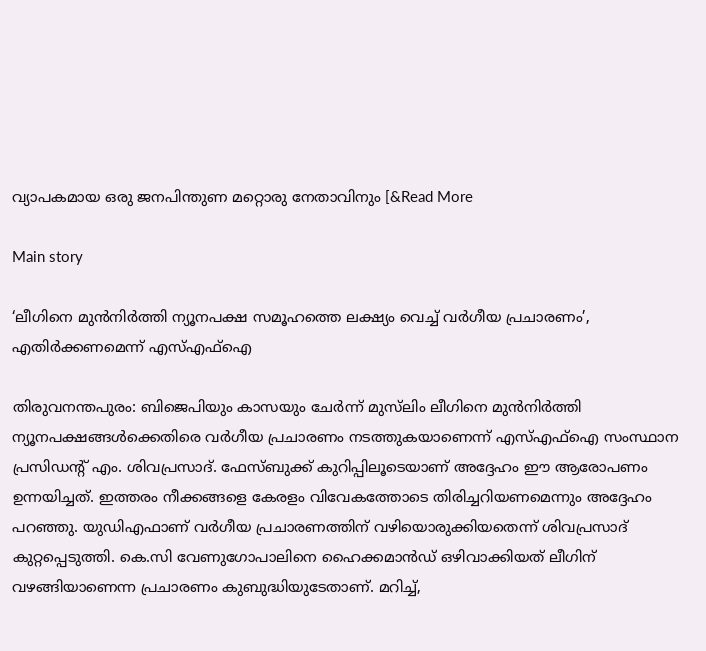വ്യാപകമായ ഒരു ജനപിന്തുണ മറ്റൊരു നേതാവിനും [&Read More

Main story

‘ലീഗിനെ മുൻനിർത്തി ന്യൂനപക്ഷ സമൂഹത്തെ ലക്ഷ്യം വെച്ച് വർഗീയ പ്രചാരണം’, എതിർക്കണമെന്ന് എസ്എഫ്ഐ

തിരുവനന്തപുരം: ബിജെപിയും കാസയും ചേർന്ന് മുസ്‌ലിം ലീഗിനെ മുൻനിർത്തി ന്യൂനപക്ഷങ്ങൾക്കെതിരെ വർഗീയ പ്രചാരണം നടത്തുകയാണെന്ന് എസ്എഫ്ഐ സംസ്ഥാന പ്രസിഡന്റ് എം. ശിവപ്രസാദ്. ഫേസ്ബുക്ക് കുറിപ്പിലൂടെയാണ് അദ്ദേഹം ഈ ആരോപണം ഉന്നയിച്ചത്. ഇത്തരം നീക്കങ്ങളെ കേരളം വിവേകത്തോടെ തിരിച്ചറിയണമെന്നും അദ്ദേഹം പറഞ്ഞു. യുഡിഎഫാണ് വർഗീയ പ്രചാരണത്തിന് വഴിയൊരുക്കിയതെന്ന് ശിവപ്രസാദ് കുറ്റപ്പെടുത്തി. കെ.സി വേണുഗോപാലിനെ ഹൈക്കമാൻഡ് ഒഴിവാക്കിയത് ലീഗിന് വഴങ്ങിയാണെന്ന പ്രചാരണം കുബുദ്ധിയുടേതാണ്. മറിച്ച്,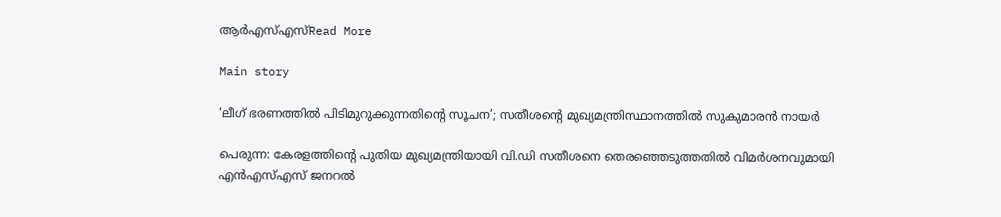ആർഎസ്എസ്Read More

Main story

‘ലീഗ് ഭരണത്തിൽ പിടിമുറുക്കുന്നതിന്റെ സൂചന’; സതീശൻ്റെ മുഖ്യമന്ത്രിസ്ഥാനത്തിൽ സുകുമാരൻ നായർ

പെരുന്ന: കേരളത്തിന്റെ പുതിയ മുഖ്യമന്ത്രിയായി വി.ഡി സതീശനെ തെരഞ്ഞെടുത്തതിൽ വിമർശനവുമായി എൻഎസ്എസ് ജനറൽ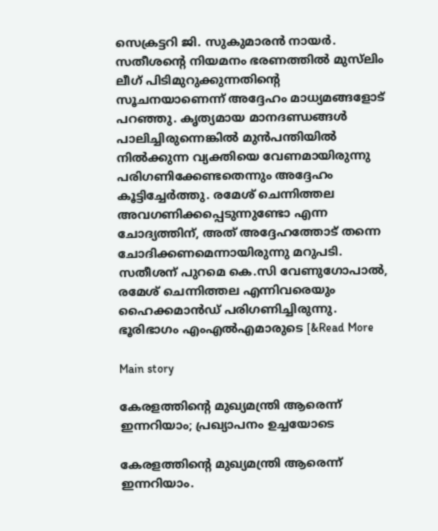സെക്രട്ടറി ജി. സുകുമാരൻ നായർ. സതീശന്റെ നിയമനം ഭരണത്തിൽ മുസ്‌ലിം ലീഗ് പിടിമുറുക്കുന്നതിന്റെ സൂചനയാണെന്ന് അദ്ദേഹം മാധ്യമങ്ങളോട് പറഞ്ഞു. കൃത്യമായ മാനദണ്ഡങ്ങൾ പാലിച്ചിരുന്നെങ്കിൽ മുൻപന്തിയിൽ നിൽക്കുന്ന വ്യക്തിയെ വേണമായിരുന്നു പരിഗണിക്കേണ്ടതെന്നും അദ്ദേഹം കൂട്ടിച്ചേർത്തു. രമേശ് ചെന്നിത്തല അവഗണിക്കപ്പെടുന്നുണ്ടോ എന്ന ചോദ്യത്തിന്, അത് അദ്ദേഹത്തോട് തന്നെ ചോദിക്കണമെന്നായിരുന്നു മറുപടി. സതീശന് പുറമെ കെ.സി വേണുഗോപാൽ, രമേശ് ചെന്നിത്തല എന്നിവരെയും ഹൈക്കമാൻഡ് പരിഗണിച്ചിരുന്നു. ഭൂരിഭാഗം എംഎൽഎമാരുടെ [&Read More

Main story

കേരളത്തിന്റെ മുഖ്യമന്ത്രി ആരെന്ന് ഇന്നറിയാം; പ്രഖ്യാപനം ഉച്ചയോടെ

കേരളത്തിന്റെ മുഖ്യമന്ത്രി ആരെന്ന് ഇന്നറിയാം.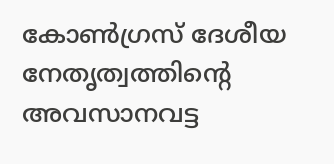കോൺഗ്രസ് ദേശീയ നേതൃത്വത്തിന്റെ അവസാനവട്ട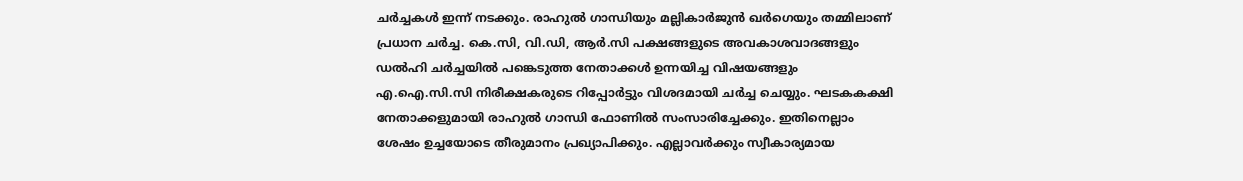ചർച്ചകൾ ഇന്ന് നടക്കും. രാഹുൽ ഗാന്ധിയും മല്ലികാർജുൻ ഖർഗെയും തമ്മിലാണ് പ്രധാന ചർച്ച. കെ.സി, വി.ഡി, ആർ.സി പക്ഷങ്ങളുടെ അവകാശവാദങ്ങളും ഡൽഹി ചർച്ചയിൽ പങ്കെടുത്ത നേതാക്കൾ ഉന്നയിച്ച വിഷയങ്ങളും എ.ഐ.സി.സി നിരീക്ഷകരുടെ റിപ്പോർട്ടും വിശദമായി ചർച്ച ചെയ്യും. ഘടകകക്ഷി നേതാക്കളുമായി രാഹുൽ ഗാന്ധി ഫോണിൽ സംസാരിച്ചേക്കും. ഇതിനെല്ലാം ശേഷം ഉച്ചയോടെ തീരുമാനം പ്രഖ്യാപിക്കും. എല്ലാവർക്കും സ്വീകാര്യമായ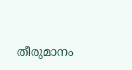തീരുമാനം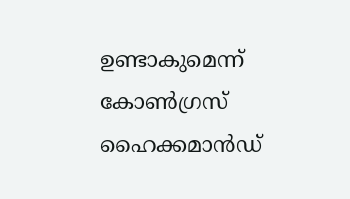ഉണ്ടാകുമെന്ന് കോൺഗ്രസ് ഹൈക്കമാൻഡ്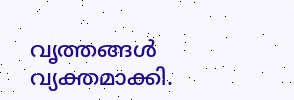വൃത്തങ്ങൾ വ്യക്തമാക്കി.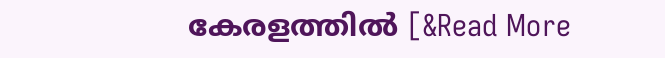കേരളത്തിൽ [&Read More